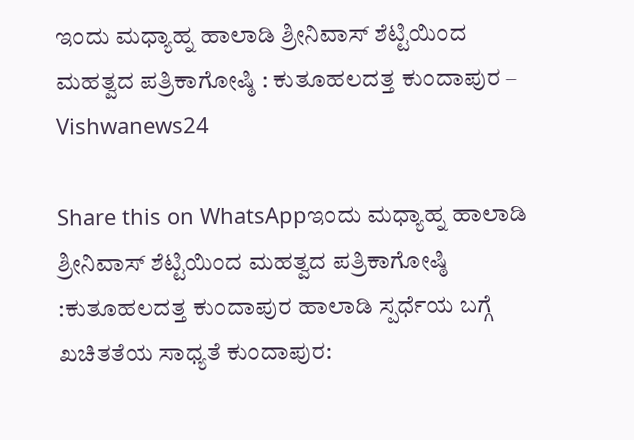ಇಂದು ಮಧ್ಯಾಹ್ನ ಹಾಲಾಡಿ ಶ್ರೀನಿವಾಸ್ ಶೆಟ್ಟಿಯಿಂದ ಮಹತ್ವದ ಪತ್ರಿಕಾಗೋಷ್ಠಿ : ಕುತೂಹಲದತ್ತ ಕುಂದಾಪುರ – Vishwanews24

Share this on WhatsAppಇಂದು ಮಧ್ಯಾಹ್ನ ಹಾಲಾಡಿ ಶ್ರೀನಿವಾಸ್ ಶೆಟ್ಟಿಯಿಂದ ಮಹತ್ವದ ಪತ್ರಿಕಾಗೋಷ್ಠಿ :ಕುತೂಹಲದತ್ತ ಕುಂದಾಪುರ ಹಾಲಾಡಿ ಸ್ಪರ್ಧೆಯ ಬಗ್ಗೆ ಖಚಿತತೆಯ ಸಾಧ್ಯತೆ ಕುಂದಾಪುರ: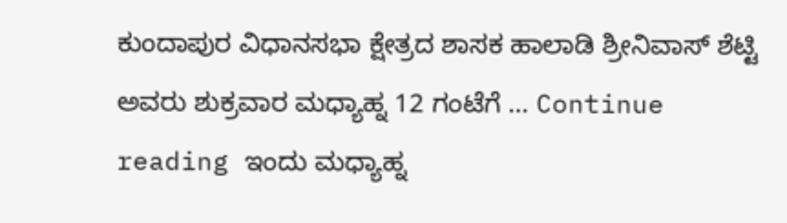ಕುಂದಾಪುರ ವಿಧಾನಸಭಾ ಕ್ಷೇತ್ರದ ಶಾಸಕ ಹಾಲಾಡಿ ಶ್ರೀನಿವಾಸ್ ಶೆಟ್ಟಿ ಅವರು ಶುಕ್ರವಾರ ಮಧ್ಯಾಹ್ನ 12 ಗಂಟೆಗೆ … Continue reading ಇಂದು ಮಧ್ಯಾಹ್ನ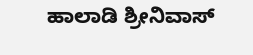ಹಾಲಾಡಿ ಶ್ರೀನಿವಾಸ್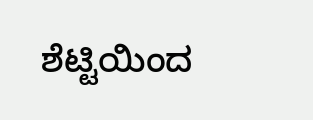ಶೆಟ್ಟಿಯಿಂದ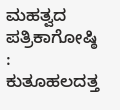ಮಹತ್ವದ ಪತ್ರಿಕಾಗೋಷ್ಠಿ : ಕುತೂಹಲದತ್ತ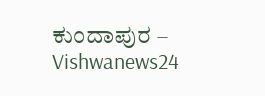ಕುಂದಾಪುರ – Vishwanews24